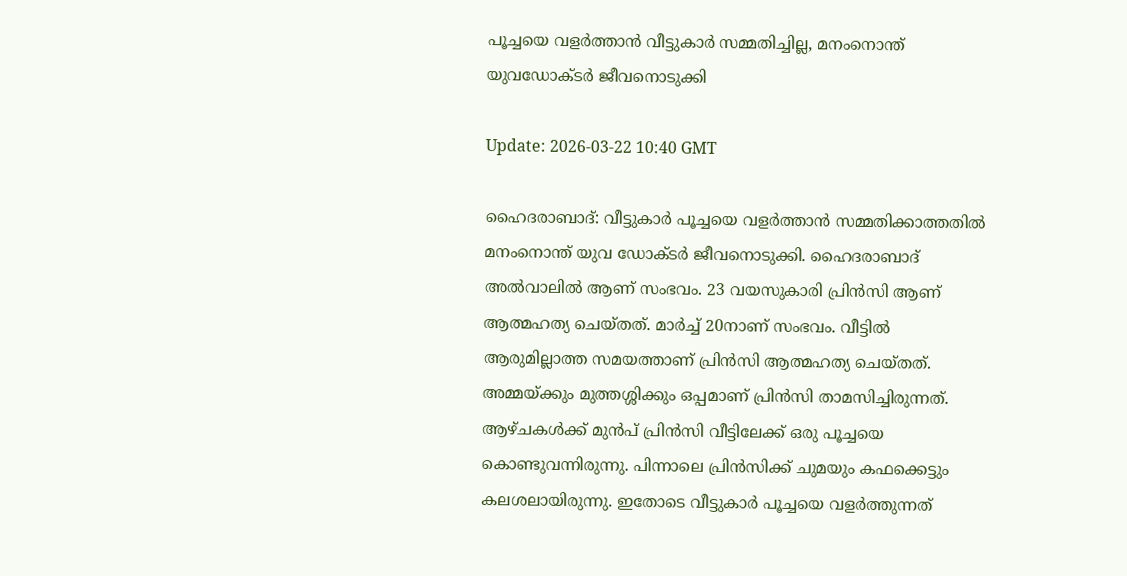പൂച്ചയെ വളര്‍ത്താന്‍ വീട്ടുകാര്‍ സമ്മതിച്ചില്ല, മനംനൊന്ത് യുവഡോക്ടര്‍ ജീവനൊടുക്കി

Update: 2026-03-22 10:40 GMT

ഹൈദരാബാദ്: വീട്ടുകാര്‍ പൂച്ചയെ വളര്‍ത്താന്‍ സമ്മതിക്കാത്തതില്‍ മനംനൊന്ത് യുവ ഡോക്ടര്‍ ജീവനൊടുക്കി. ഹൈദരാബാദ് അല്‍വാലില്‍ ആണ് സംഭവം. 23 വയസുകാരി പ്രിന്‍സി ആണ് ആത്മഹത്യ ചെയ്തത്. മാര്‍ച്ച് 20നാണ് സംഭവം. വീട്ടില്‍ ആരുമില്ലാത്ത സമയത്താണ് പ്രിന്‍സി ആത്മഹത്യ ചെയ്തത്. അമ്മയ്ക്കും മുത്തശ്ശിക്കും ഒപ്പമാണ് പ്രിന്‍സി താമസിച്ചിരുന്നത്. ആഴ്ചകള്‍ക്ക് മുന്‍പ് പ്രിന്‍സി വീട്ടിലേക്ക് ഒരു പൂച്ചയെ കൊണ്ടുവന്നിരുന്നു. പിന്നാലെ പ്രിന്‍സിക്ക് ചുമയും കഫക്കെട്ടും കലശലായിരുന്നു. ഇതോടെ വീട്ടുകാര്‍ പൂച്ചയെ വളര്‍ത്തുന്നത്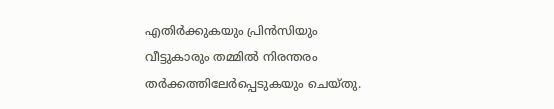എതിര്‍ക്കുകയും പ്രിന്‍സിയും വീട്ടുകാരും തമ്മില്‍ നിരന്തരം തര്‍ക്കത്തിലേര്‍പ്പെടുകയും ചെയ്തു.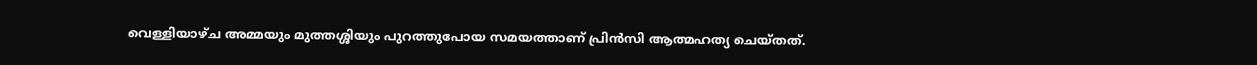വെള്ളിയാഴ്ച അമ്മയും മുത്തശ്ശിയും പുറത്തുപോയ സമയത്താണ് പ്രിന്‍സി ആത്മഹത്യ ചെയ്തത്.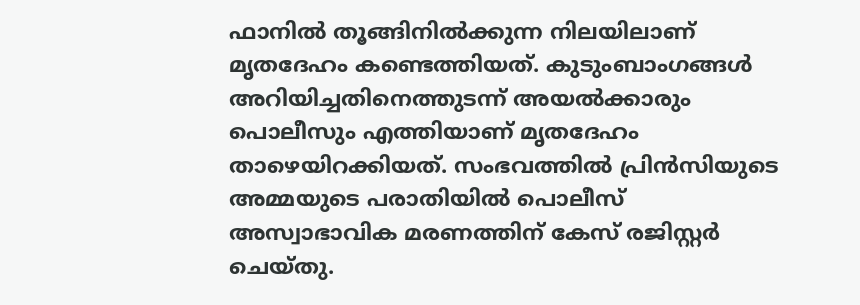ഫാനില്‍ തൂങ്ങിനില്‍ക്കുന്ന നിലയിലാണ് മൃതദേഹം കണ്ടെത്തിയത്. കുടുംബാംഗങ്ങള്‍ അറിയിച്ചതിനെത്തുടന്ന് അയല്‍ക്കാരും പൊലീസും എത്തിയാണ് മൃതദേഹം താഴെയിറക്കിയത്. സംഭവത്തില്‍ പ്രിന്‍സിയുടെ അമ്മയുടെ പരാതിയില്‍ പൊലീസ് അസ്വാഭാവിക മരണത്തിന് കേസ് രജിസ്റ്റര്‍ ചെയ്തു.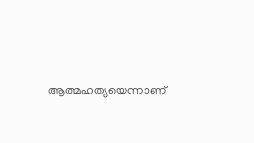ആത്മഹത്യയെന്നാണ്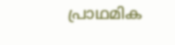പ്രാഥമിക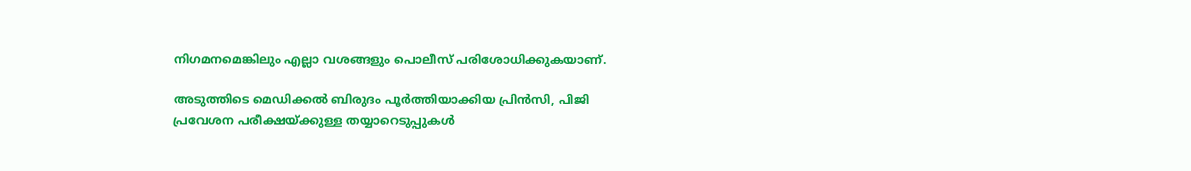നിഗമനമെങ്കിലും എല്ലാ വശങ്ങളും പൊലീസ് പരിശോധിക്കുകയാണ്.

അടുത്തിടെ മെഡിക്കല്‍ ബിരുദം പൂര്‍ത്തിയാക്കിയ പ്രിന്‍സി, പിജി പ്രവേശന പരീക്ഷയ്ക്കുള്ള തയ്യാറെടുപ്പുകള്‍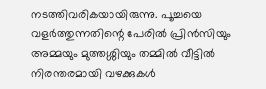നടത്തിവരികയായിരുന്നു. പൂച്ചയെ വളര്‍ത്തുന്നതിന്റെ പേരില്‍ പ്രിന്‍സിയും അമ്മയും മുത്തശ്ശിയും തമ്മില്‍ വീട്ടില്‍ നിരന്തരമായി വഴക്കുകള്‍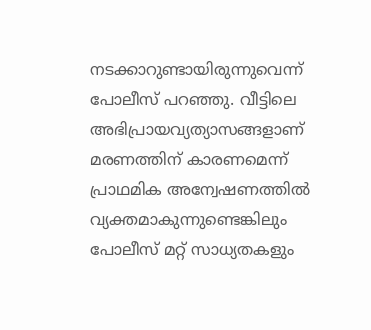നടക്കാറുണ്ടായിരുന്നുവെന്ന് പോലീസ് പറഞ്ഞു. വീട്ടിലെ അഭിപ്രായവ്യത്യാസങ്ങളാണ് മരണത്തിന് കാരണമെന്ന് പ്രാഥമിക അന്വേഷണത്തില്‍ വ്യക്തമാകുന്നുണ്ടെങ്കിലും പോലീസ് മറ്റ് സാധ്യതകളും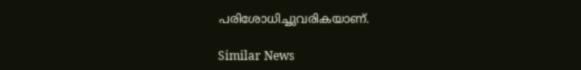പരിശോധിച്ചുവരികയാണ്.

Similar News